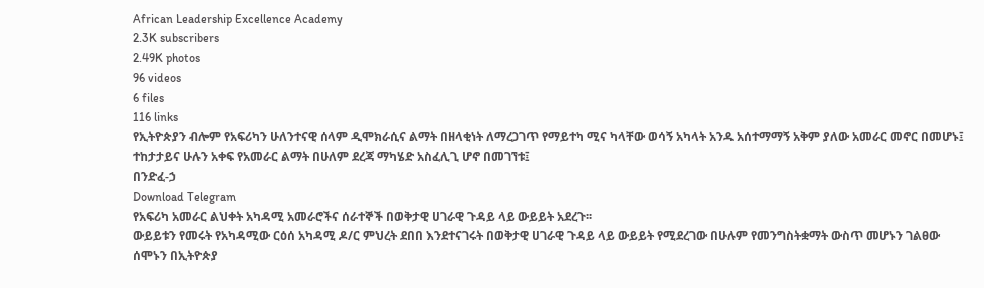African Leadership Excellence Academy
2.3K subscribers
2.49K photos
96 videos
6 files
116 links
የኢትዮጵያን ብሎም የአፍሪካን ሁለንተናዊ ሰላም ዲሞክራሲና ልማት በዘላቂነት ለማረጋገጥ የማይተካ ሚና ካላቸው ወሳኝ አካላት አንዱ አሰተማማኝ አቅም ያለው አመራር መኖር በመሆኑ፤ ተከታታይና ሁሉን አቀፍ የአመራር ልማት በሁለም ደረጃ ማካሄድ አስፈሊጊ ሆኖ በመገኘቱ፤
በንድፈ-ኃ
Download Telegram
የአፍሪካ አመራር ልህቀት አካዳሚ አመራሮችና ሰራተኞች በወቅታዊ ሀገራዊ ጉዳይ ላይ ውይይት አደረጉ፡፡
ውይይቱን የመሩት የአካዳሚው ርዕሰ አካዳሚ ዶ/ር ምህረት ደበበ እንደተናገሩት በወቅታዊ ሀገራዊ ጉዳይ ላይ ውይይት የሚደረገው በሁሉም የመንግስትቋማት ውስጥ መሆኑን ገልፀው ሰሞኑን በኢትዮጵያ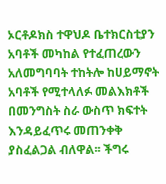ኦርቶዶክስ ተዋህዶ ቤተክርስቲያን አባቶች መካከል የተፈጠረውን አለመግባባት ተከትሎ ከሀይማኖት አባቶች የሚተላለፉ መልእክቶች በመንግስት ስራ ውስጥ ክፍተት እንዳይፈጥሩ መጠንቀቅ ያስፈልጋል ብለዋል፡፡ ችግሩ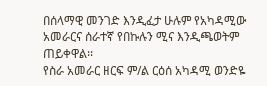በሰላማዊ መንገድ እንዲፈታ ሁሉም የአካዳሚው አመራርና ሰራተኛ የበኩሉን ሚና እንዲጫወትም ጠይቀዋል፡፡
የስራ አመራር ዘርፍ ም/ል ርዕሰ አካዳሚ ወንድዬ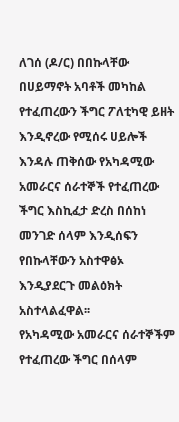ለገሰ (ዶ/ር) በበኩላቸው በሀይማኖት አባቶች መካከል የተፈጠረውን ችግር ፖለቲካዊ ይዘት እንዲኖረው የሚሰሩ ሀይሎች እንዳሉ ጠቅሰው የአካዳሚው አመራርና ሰራተኞች የተፈጠረው ችግር እስኪፈታ ድረስ በሰከነ መንገድ ሰላም እንዲሰፍን የበኩላቸውን አስተዋፅኦ እንዲያደርጉ መልዕክት አስተላልፈዋል፡፡
የአካዳሚው አመራርና ሰራተኞችም የተፈጠረው ችግር በሰላም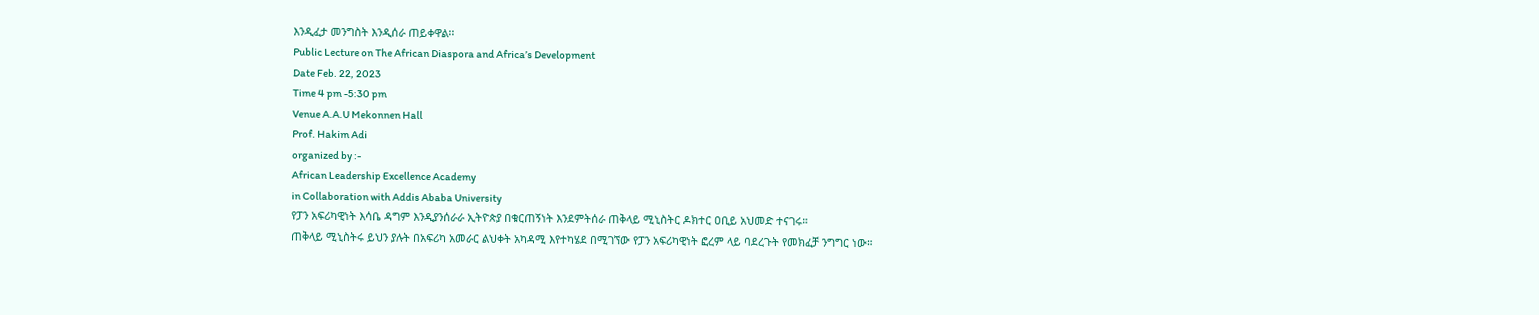እንዲፈታ መንግስት እንዲሰራ ጠይቀዋል፡፡
Public Lecture on The African Diaspora and Africa’s Development
Date Feb. 22, 2023
Time 4 pm -5:30 pm
Venue A.A.U Mekonnen Hall
Prof. Hakim Adi
organized by :-
African Leadership Excellence Academy
in Collaboration with Addis Ababa University
የፓን አፍሪካዊነት እሳቤ ዳግም እንዲያንሰራራ ኢትዮጵያ በቁርጠኝነት እንደምትሰራ ጠቅላይ ሚኒስትር ዶክተር ዐቢይ አህመድ ተናገሩ።
ጠቅላይ ሚኒስትሩ ይህን ያሉት በአፍሪካ አመራር ልህቀት አካዳሚ እየተካሄደ በሚገኘው የፓን አፍሪካዊነት ፎረም ላይ ባደረጉት የመክፈቻ ንግግር ነው።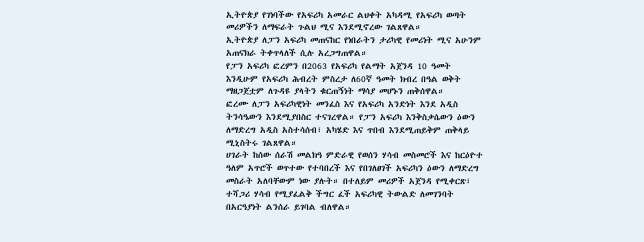ኢትዮጵያ የገነባችው የአፍሪካ አመራር ልህቀት አካዳሚ የአፍሪካ ወጣት መሪዎችን ለማፍራት ጉልህ ሚና እንደሚኖረው ገልጸዋል።
ኢትዮጵያ ለፓን አፍሪካ መጠናከር የነበራትን ታሪካዊ የመሪነት ሚና አሁንም አጠናክራ ትቀጥላለች ሲሉ አረጋግጠዋል።
የፓን አፍሪካ ፎረምን በ2063 የአፍሪካ የልማት አጀንዳ 10 ዓመት እንዲሁም የአፍሪካ ሕብረት ምስረታ ለ60ኛ ዓመት ክብረ በዓል ወቅት ማዘጋጀቷም ለጉዳዩ ያላትን ቁርጠኝነት ማሳያ መሆኑን ጠቅሰዋል።
ፎረሙ ለፓን አፍሪካዊነት መንፈስ እና የአፍሪካ አንድነት እንደ አዲስ ትንሳዔውን እንደሚያበስር ተናገረዋል። የፓን አፍሪካ እንቅስቃሴውን ዕውን ለማድረግ አዲስ አስተሳሰብ፣ አካሄድ እና ጥበብ እንደሚጠይቅም ጠቅላይ ሚኒስትሩ ገልጸዋል።
ሀገራት ከሰው ሰራሽ መልክዓ ምድራዊ የወሰን ሃሳብ መስመሮች እና ከርዕዮተ ዓለም አጥሮች ወጥተው የተባበረች እና የበገለፀገች አፍሪካን ዕውን ለማድረግ መስራት አለባቸውም ነው ያሉት። በተለይም መሪዎች አጀንዳ የሚቀርጽ፣ ተሻጋሪ ሃሳብ የሚያፈልቅ ችግር ፈች አፍሪካዊ ትውልድ ለመገንባት በአርዓያነት ልንሰራ ይገባል ብለዋል።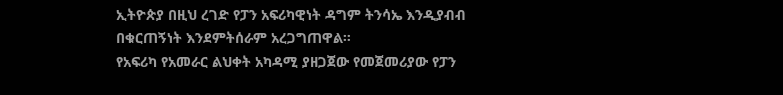ኢትዮጵያ በዚህ ረገድ የፓን አፍሪካዊነት ዳግም ትንሳኤ እንዲያብብ በቁርጠኝነት እንደምትሰራም አረጋግጠዋል።
የአፍሪካ የአመራር ልህቀት አካዳሚ ያዘጋጀው የመጀመሪያው የፓን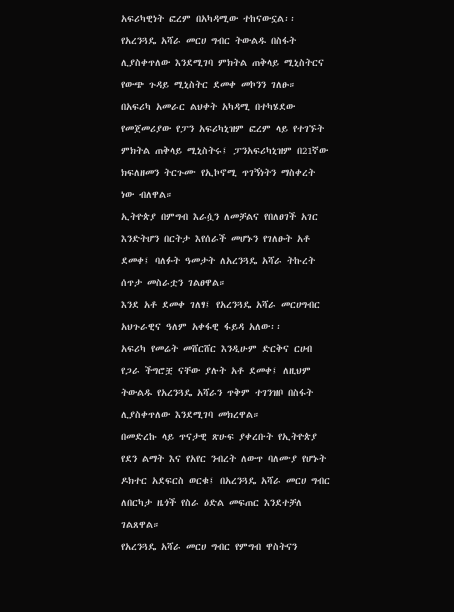አፍሪካዊነት ፎረም በአካዳሚው ተከናውኗል፡፡
የአረንጓዴ አሻራ መርሀ ግብር ትውልዱ በስፋት ሊያስቀጥለው እንደሚገባ ምክትል ጠቅላይ ሚኒስትርና የውጭ ጉዳይ ሚኒስትር ደመቀ መኮንን ገለፁ።
በአፍሪካ አመራር ልህቀት አካዳሚ በተካሄደው የመጀመሪያው የፓን አፍሪካኒዝም ፎረም ላይ የተገኙት ምክትል ጠቅላይ ሚኒስትሩ፤ ፓንአፍሪካኒዝም በ21ኛው ክፍለዘመን ትርጉሙ የኢኮኖሚ ጥገኝነትን ማስቀረት ነው ብለዋል።
ኢትዮጵያ በምግብ እራሷን ለመቻልና የበለፀገች አገር እንድትሆን በርትታ እየሰራች መሆኑን የገለፁት አቶ ደመቀ፤ ባለፉት ዓመታት ለአረንጓዴ አሻራ ትኩረት ሰጥታ መስራቷን ገልፀዋል።
እንደ አቶ ደመቀ ገለፃ፤ የአረንጓዴ አሻራ መርሀግብር አህጉራዊና ዓለም አቀፋዊ ፋይዳ አለው፡፡
አፍሪካ የመሬት መሸርሸር እንዲሁም ድርቅና ርሀብ የጋራ ችግሮቿ ናቸው ያሉት አቶ ደመቀ፤ ለዚህም ትውልዱ የአረንጓዴ አሻራን ጥቅም ተገንዝቦ በስፋት ሊያስቀጥለው እንደሚገባ መክረዋል።
በመድረኩ ላይ ጥናታዊ ጽሁፍ ያቀረቡት የኢትዮጵያ የደን ልማት እና የአየር ንብረት ለውጥ ባለሙያ የሆኑት ዶክተር አደፍርስ ወርቁ፤ በአረንጓዴ አሻራ መርሀ ግብር ለበርካታ ዜጎች የስራ ዕድል መፍጠር እንደተቻለ ገልጸዋል።
የአረንጓዴ አሻራ መርሀ ግብር የምግብ ዋስትናን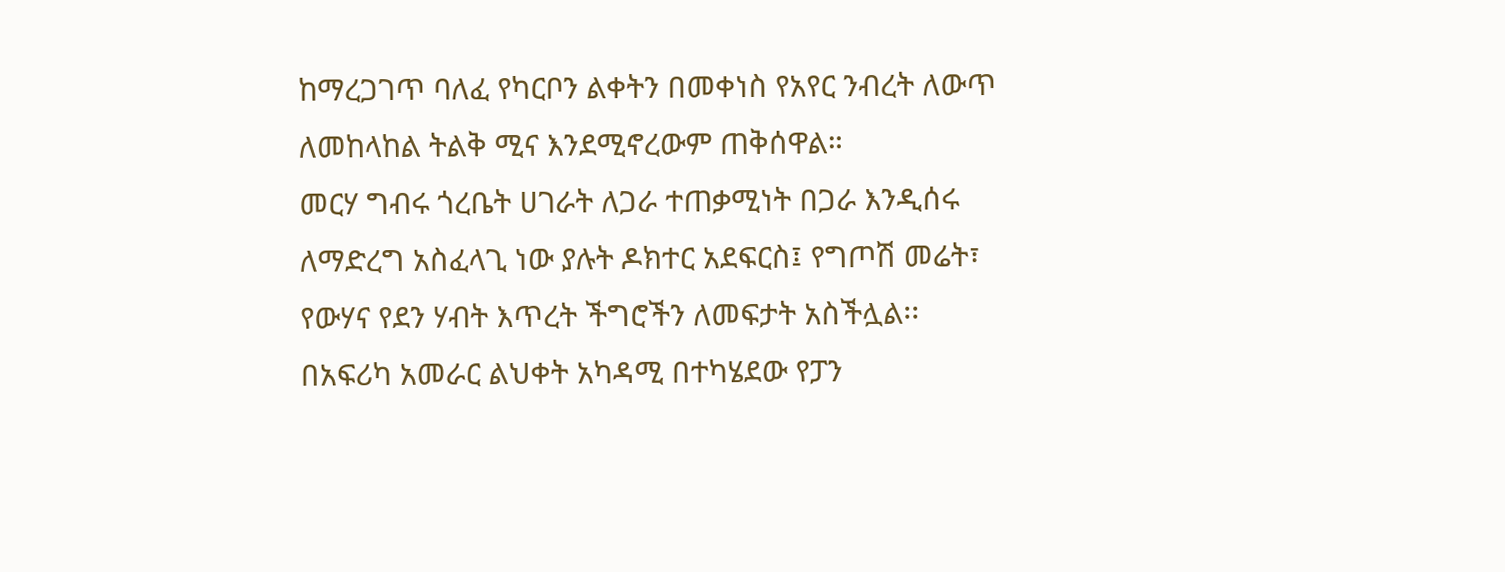ከማረጋገጥ ባለፈ የካርቦን ልቀትን በመቀነስ የአየር ንብረት ለውጥ ለመከላከል ትልቅ ሚና እንደሚኖረውም ጠቅሰዋል።
መርሃ ግብሩ ጎረቤት ሀገራት ለጋራ ተጠቃሚነት በጋራ እንዲሰሩ ለማድረግ አስፈላጊ ነው ያሉት ዶክተር አደፍርስ፤ የግጦሽ መሬት፣ የውሃና የደን ሃብት እጥረት ችግሮችን ለመፍታት አስችሏል፡፡
በአፍሪካ አመራር ልህቀት አካዳሚ በተካሄደው የፓን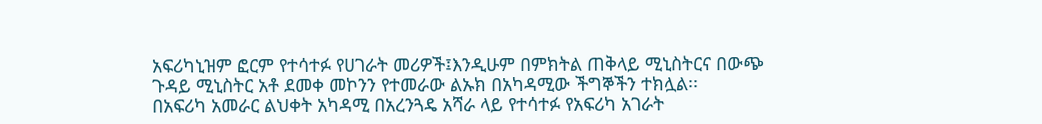አፍሪካኒዝም ፎርም የተሳተፉ የሀገራት መሪዎች፤እንዲሁም በምክትል ጠቅላይ ሚኒስትርና በውጭ ጉዳይ ሚኒስትር አቶ ደመቀ መኮንን የተመራው ልኡክ በአካዳሚው ችግኞችን ተክሏል፡፡
በአፍሪካ አመራር ልህቀት አካዳሚ በአረንጓዴ አሻራ ላይ የተሳተፉ የአፍሪካ አገራት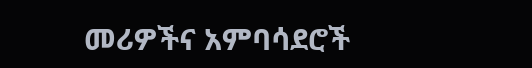መሪዎችና አምባሳደሮች